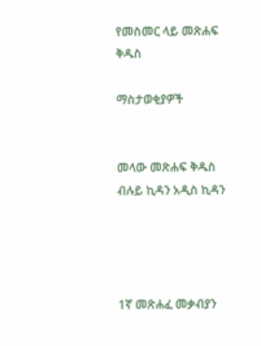የመስመር ላይ መጽሐፍ ቅዱስ

ማስታወቂያዎች


መላው መጽሐፍ ቅዱስ ብሉይ ኪዳን አዲስ ኪዳን




1ኛ መጽሐፈ መቃብያን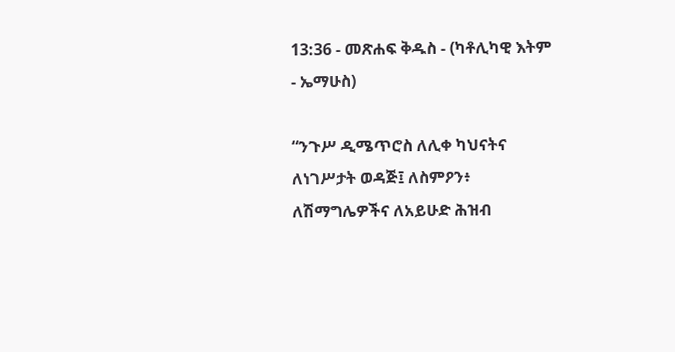13:36 - መጽሐፍ ቅዱስ - (ካቶሊካዊ እትም - ኤማሁስ)

“ንጉሥ ዲሜጥሮስ ለሊቀ ካህናትና ለነገሥታት ወዳጅ፤ ለስምዖን፥ ለሽማግሌዎችና ለአይሁድ ሕዝብ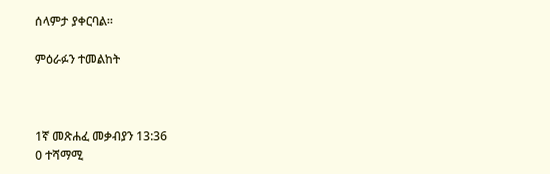ሰላምታ ያቀርባል።

ምዕራፉን ተመልከት



1ኛ መጽሐፈ መቃብያን 13:36
0 ተሻማሚ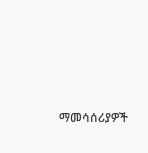ማመሳሰሪያዎች